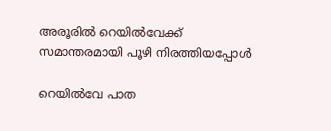അരൂരിൽ റെയിൽവേക്ക് സമാന്തരമായി പൂഴി നിരത്തിയപ്പോൾ

റെയിൽവേ പാത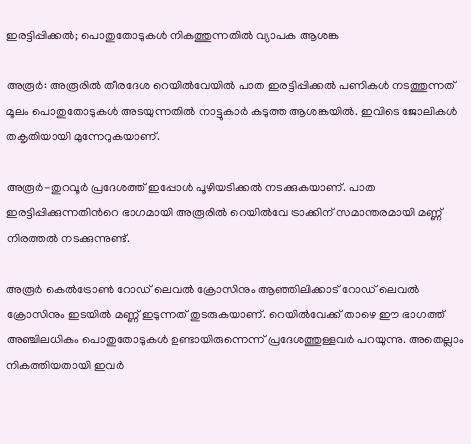ഇരട്ടിപ്പിക്കൽ; പൊതുതോടുകൾ നികത്തുന്നതിൽ വ്യാപക ആശങ്ക

അരൂർ: അരൂരിൽ തീരദേശ റെയിൽവേയിൽ പാത ഇരട്ടിപ്പിക്കൽ പണികൾ നടത്തുന്നത് മൂലം പൊതുതോടുകൾ അടയുന്നതിൽ നാട്ടുകാർ കടുത്ത ആശങ്കയിൽ. ഇവിടെ ജോലികൾ തകൃതിയായി മുന്നേറുകയാണ്.

അരൂർ-തുറവൂർ പ്രദേശത്ത് ഇപ്പോൾ പൂഴിയടിക്കൽ നടക്കുകയാണ്. പാത ഇരട്ടിപ്പിക്കുന്നതിന്‍റെ ഭാഗമായി അരൂരിൽ റെയിൽവേ ട്രാക്കിന് സമാന്തരമായി മണ്ണ് നിരത്തൽ നടക്കുന്നുണ്ട്.

അരൂർ കെൽട്രോൺ റോഡ് ലെവൽ ക്രോസിനും ആഞ്ഞിലിക്കാട് റോഡ് ലെവൽ ക്രോസിനും ഇടയിൽ മണ്ണ് ഇടുന്നത് തുടരുകയാണ്. റെയിൽവേക്ക് താഴെ ഈ ഭാഗത്ത് അഞ്ചിലധികം പൊതുതോടുകൾ ഉണ്ടായിരുന്നെന്ന് പ്രദേശത്തുള്ളവർ പറയുന്നു. അതെല്ലാം നികത്തിയതായി ഇവർ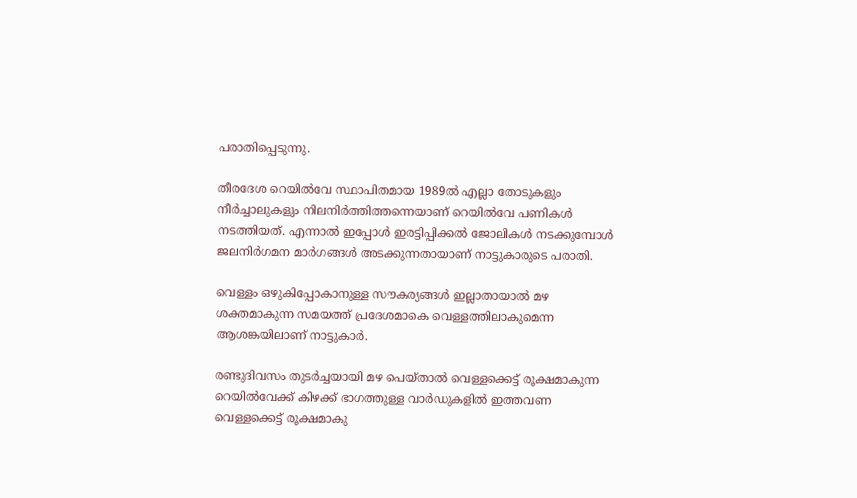പരാതിപ്പെടുന്നു.

തീരദേശ റെയിൽവേ സ്ഥാപിതമായ 1989ൽ എല്ലാ തോടുകളും നീർച്ചാലുകളും നിലനിർത്തിത്തന്നെയാണ് റെയിൽവേ പണികൾ നടത്തിയത്. എന്നാൽ ഇപ്പോൾ ഇരട്ടിപ്പിക്കൽ ജോലികൾ നടക്കുമ്പോൾ ജലനിർഗമന മാർഗങ്ങൾ അടക്കുന്നതായാണ് നാട്ടുകാരുടെ പരാതി.

വെള്ളം ഒഴുകിപ്പോകാനുള്ള സൗകര്യങ്ങൾ ഇല്ലാതായാൽ മഴ ശക്തമാകുന്ന സമയത്ത് പ്രദേശമാകെ വെള്ളത്തിലാകുമെന്ന ആശങ്കയിലാണ് നാട്ടുകാർ.

രണ്ടുദിവസം തുടർച്ചയായി മഴ പെയ്താൽ വെള്ളക്കെട്ട് രൂക്ഷമാകുന്ന റെയിൽവേക്ക് കിഴക്ക് ഭാഗത്തുള്ള വാർഡുകളിൽ ഇത്തവണ വെള്ളക്കെട്ട് രൂക്ഷമാകു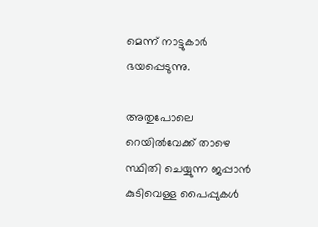മെന്ന് നാട്ടുകാർ ഭയപ്പെടുന്നു.

അതുപോലെ റെയിൽവേക്ക് താഴെ സ്ഥിതി ചെയ്യുന്ന ജപ്പാൻ കുടിവെള്ള പൈപ്പുകൾ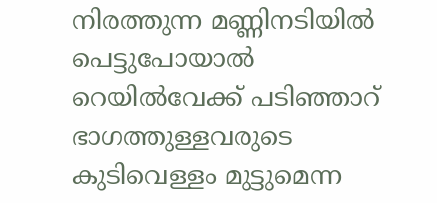നിരത്തുന്ന മണ്ണിനടിയിൽ പെട്ടുപോയാൽ റെയിൽവേക്ക് പടിഞ്ഞാറ് ഭാഗത്തുള്ളവരുടെ കുടിവെള്ളം മുട്ടുമെന്ന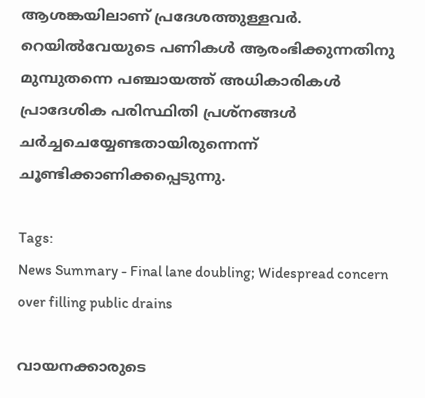ആശങ്കയിലാണ് പ്രദേശത്തുള്ളവർ. റെയിൽവേയുടെ പണികൾ ആരംഭിക്കുന്നതിനു മുമ്പുതന്നെ പഞ്ചായത്ത് അധികാരികൾ പ്രാദേശിക പരിസ്ഥിതി പ്രശ്നങ്ങൾ ചർച്ചചെയ്യേണ്ടതായിരുന്നെന്ന് ചൂണ്ടിക്കാണിക്കപ്പെടുന്നു.

Tags:
News Summary - Final lane doubling; Widespread concern over filling public drains

വായനക്കാരുടെ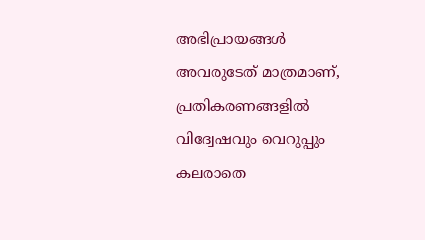അഭിപ്രായങ്ങള്‍ അവരുടേത് മാത്രമാണ്, പ്രതികരണങ്ങളിൽ വിദ്വേഷവും വെറുപ്പും കലരാതെ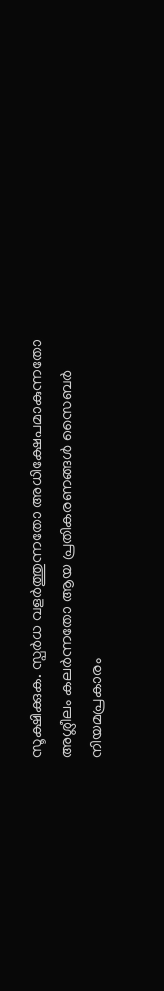സൂക്ഷിക്കുക. സ്പർധ വളർത്തുന്നതോ അധിക്ഷേപമാകുന്നതോ അശ്ലീലം കലർന്നതോ ആയ പ്രതികരണങ്ങൾ സൈബർ നിയമപ്രകാരം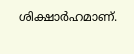ശിക്ഷാർഹമാണ്.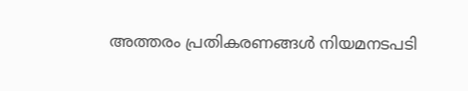അത്തരം പ്രതികരണങ്ങൾ നിയമനടപടി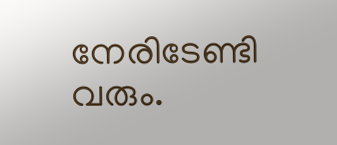നേരിടേണ്ടി വരും.